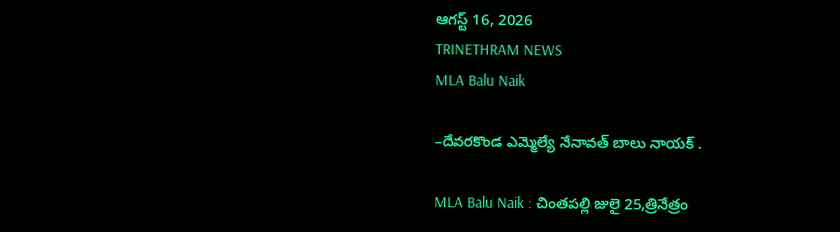ఆగస్ట్ 16, 2026
TRINETHRAM NEWS
MLA Balu Naik

–దేవరకొండ ఎమ్మెల్యే నేనావత్ బాలు నాయక్ .

MLA Balu Naik : చింతపల్లి జులై 25,త్రినేత్రం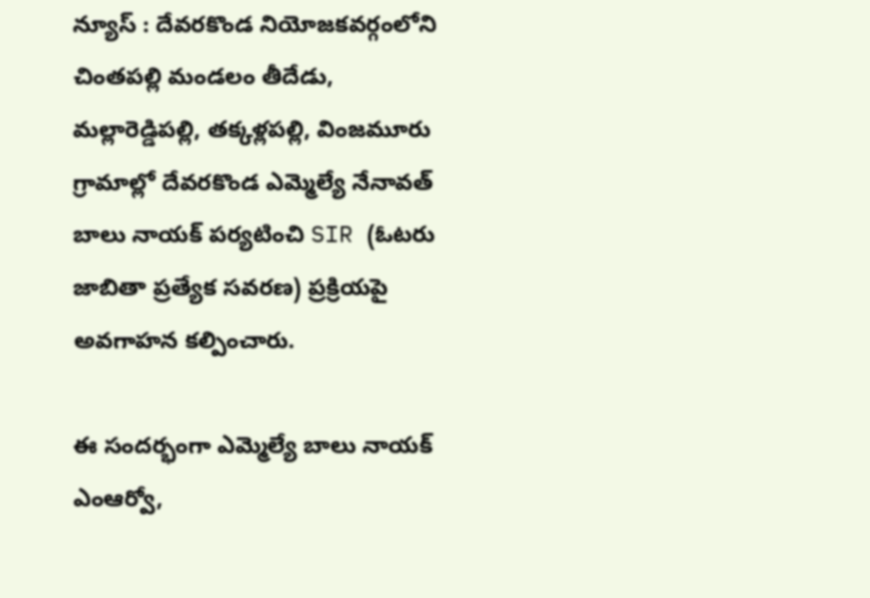న్యూస్ : దేవరకొండ నియోజకవర్గంలోని చింతపల్లి మండలం తీదేడు, మల్లారెడ్డిపల్లి, తక్కళ్లపల్లి, వింజమూరు గ్రామాల్లో దేవరకొండ ఎమ్మెల్యే నేనావత్ బాలు నాయక్ పర్యటించి SIR (ఓటరు జాబితా ప్రత్యేక సవరణ) ప్రక్రియపై అవగాహన కల్పించారు.

ఈ సందర్భంగా ఎమ్మెల్యే బాలు నాయక్ ఎంఆర్వో,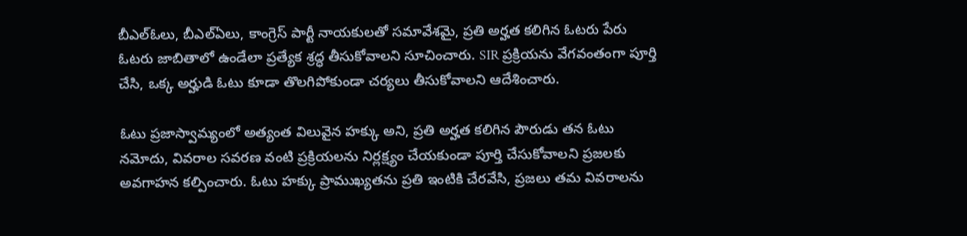బీఎల్ఓలు, బీఎల్ఏలు, కాంగ్రెస్ పార్టీ నాయకులతో సమావేశమై, ప్రతి అర్హత కలిగిన ఓటరు పేరు ఓటరు జాబితాలో ఉండేలా ప్రత్యేక శ్రద్ధ తీసుకోవాలని సూచించారు. SIR ప్రక్రియను వేగవంతంగా పూర్తి చేసి, ఒక్క అర్హుడి ఓటు కూడా తొలగిపోకుండా చర్యలు తీసుకోవాలని ఆదేశించారు.

ఓటు ప్రజాస్వామ్యంలో అత్యంత విలువైన హక్కు అని, ప్రతి అర్హత కలిగిన పౌరుడు తన ఓటు నమోదు, వివరాల సవరణ వంటి ప్రక్రియలను నిర్లక్ష్యం చేయకుండా పూర్తి చేసుకోవాలని ప్రజలకు అవగాహన కల్పించారు. ఓటు హక్కు ప్రాముఖ్యతను ప్రతి ఇంటికి చేరవేసి, ప్రజలు తమ వివరాలను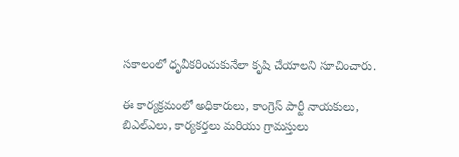సకాలంలో ధృవీకరించుకునేలా కృషి చేయాలని సూచించారు.

ఈ కార్యక్రమంలో అధికారులు, కాంగ్రెస్ పార్టీ నాయకులు, బిఎల్ఎలు, కార్యకర్తలు మరియు గ్రామస్తులు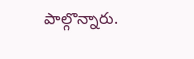పాల్గొన్నారు.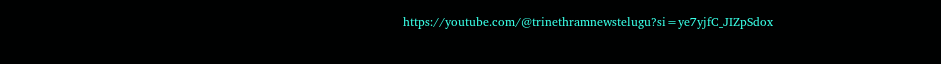https://youtube.com/@trinethramnewstelugu?si=ye7yjfC_JIZpSdox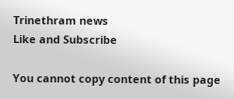Trinethram news
Like and Subscribe

You cannot copy content of this page